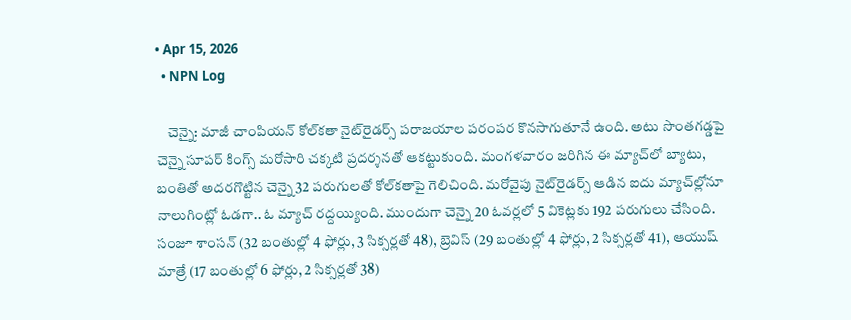• Apr 15, 2026
  • NPN Log

    చెన్నై: మాజీ చాంపియన్‌ కోల్‌కతా నైట్‌రైడర్స్‌ పరాజయాల పరంపర కొనసాగుతూనే ఉంది. అటు సొంతగడ్డపై చెన్నై సూపర్‌ కింగ్స్‌ మరోసారి చక్కటి ప్రదర్శనతో ఆకట్టుకుంది. మంగళవారం జరిగిన ఈ మ్యాచ్‌లో బ్యాటు, బంతితో అదరగొట్టిన చెన్నై 32 పరుగులతో కోల్‌కతాపై గెలిచింది. మరోవైపు నైట్‌రైడర్స్‌ ఆడిన ఐదు మ్యాచ్‌ల్లోనూ నాలుగింట్లో ఓడగా.. ఓ మ్యాచ్‌ రద్దయ్యింది. ముందుగా చెన్నై 20 ఓవర్లలో 5 వికెట్లకు 192 పరుగులు చేసింది. సంజూ శాంసన్‌ (32 బంతుల్లో 4 ఫోర్లు, 3 సిక్సర్లతో 48), బ్రెవిస్‌ (29 బంతుల్లో 4 ఫోర్లు, 2 సిక్సర్లతో 41), ఆయుష్‌ మాత్రే (17 బంతుల్లో 6 ఫోర్లు, 2 సిక్సర్లతో 38)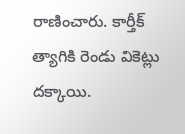రాణించారు. కార్తీక్‌ త్యాగికి రెండు వికెట్లు దక్కాయి.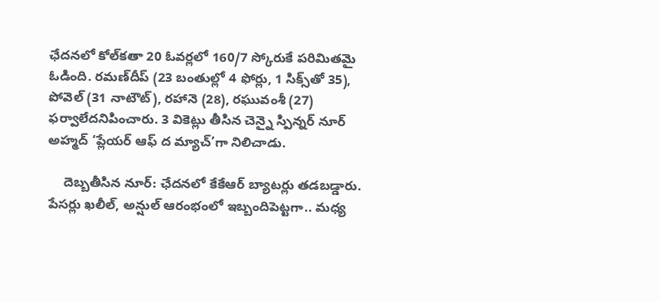ఛేదనలో కోల్‌కతా 20 ఓవర్లలో 160/7 స్కోరుకే పరిమితమై ఓడింది. రమణ్‌దీప్‌ (23 బంతుల్లో 4 ఫోర్లు, 1 సిక్స్‌తో 35), పోవెల్‌ (31 నాటౌట్‌), రహానె (28), రఘువంశీ (27) ఫర్వాలేదనిపించారు. 3 వికెట్లు తీసిన చెన్నై స్పిన్నర్‌ నూర్‌ అహ్మద్‌ ‘ప్లేయర్‌ ఆఫ్‌ ద మ్యాచ్‌’గా నిలిచాడు.

    దెబ్బతీసిన నూర్‌: ఛేదనలో కేకేఆర్‌ బ్యాటర్లు తడబడ్డారు. పేసర్లు ఖలీల్‌, అన్షుల్‌ ఆరంభంలో ఇబ్బందిపెట్టగా.. మధ్య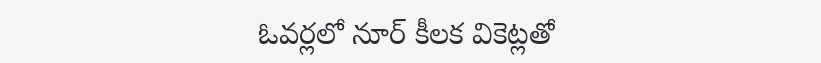ఓవర్లలో నూర్‌ కీలక వికెట్లతో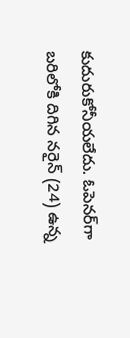కుదురుకోనీయలేదు. ఓపెనర్‌గా బరిలోకి దిగిన నరైన్‌ (24) ఉన్న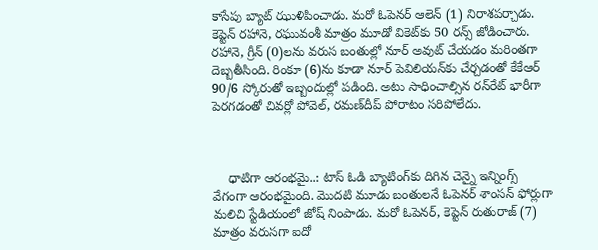కాసేపు బ్యాట్‌ ఝుళిపించాడు. మరో ఓపెనర్‌ ఆలెన్‌ (1) నిరాశపర్చాడు. కెప్టెన్‌ రహానె, రఘువంశీ మాత్రం మూడో వికెట్‌కు 50 రన్స్‌ జోడించారు. రహానె, గ్రీన్‌ (0)లను వరుస బంతుల్లో నూర్‌ అవుట్‌ చేయడం మరింతగా దెబ్బతీసింది. రింకూ (6)ను కూడా నూర్‌ పెవిలియన్‌కు చేర్చడంతో కేకేఆర్‌ 90/6 స్కోరుతో ఇబ్బందుల్లో పడింది. అటు సాధించాల్సిన రన్‌రేట్‌ భారీగా పెరగడంతో చివర్లో పోవెల్‌, రమణ్‌దీప్‌ పోరాటం సరిపోలేదు.



    ధాటిగా ఆరంభమై..: టాస్‌ ఓడి బ్యాటింగ్‌కు దిగిన చెన్నై ఇన్నింగ్స్‌ వేగంగా ఆరంభమైంది. మొదటి మూడు బంతులనే ఓపెనర్‌ శాంసన్‌ ఫోర్లుగా మలిచి స్టేడియంలో జోష్‌ నింపాడు. మరో ఓపెనర్‌, కెప్టెన్‌ రుతురాజ్‌ (7) మాత్రం వరుసగా ఐదో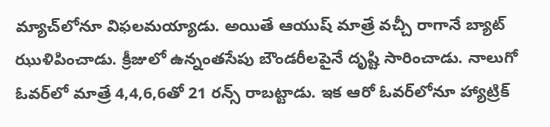మ్యాచ్‌లోనూ విఫలమయ్యాడు. అయితే ఆయుష్‌ మాత్రే వచ్చీ రాగానే బ్యాట్‌ ఝుళిపించాడు. క్రీజులో ఉన్నంతసేపు బౌండరీలపైనే దృష్టి సారించాడు. నాలుగో ఓవర్‌లో మాత్రే 4,4,6,6తో 21 రన్స్‌ రాబట్టాడు. ఇక ఆరో ఓవర్‌లోనూ హ్యాట్రిక్‌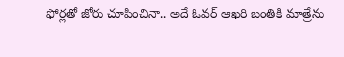ఫోర్లతో జోరు చూపించినా.. అదే ఓవర్‌ ఆఖరి బంతికి మాత్రేను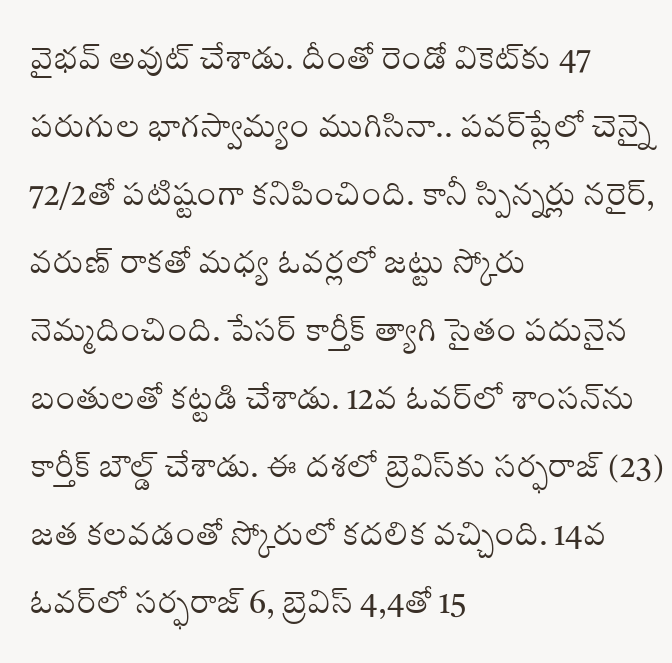వైభవ్‌ అవుట్‌ చేశాడు. దీంతో రెండో వికెట్‌కు 47 పరుగుల భాగస్వామ్యం ముగిసినా.. పవర్‌ప్లేలో చెన్నై 72/2తో పటిష్టంగా కనిపించింది. కానీ స్పిన్నర్లు నరైర్‌, వరుణ్‌ రాకతో మధ్య ఓవర్లలో జట్టు స్కోరు నెమ్మదించింది. పేసర్‌ కార్తీక్‌ త్యాగి సైతం పదునైన బంతులతో కట్టడి చేశాడు. 12వ ఓవర్‌లో శాంసన్‌ను కార్తీక్‌ బౌల్డ్‌ చేశాడు. ఈ దశలో బ్రెవిస్‌కు సర్ఫరాజ్‌ (23) జత కలవడంతో స్కోరులో కదలిక వచ్చింది. 14వ ఓవర్‌లో సర్ఫరాజ్‌ 6, బ్రెవిస్‌ 4,4తో 15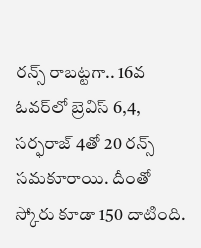రన్స్‌ రాబట్టగా.. 16వ ఓవర్‌లో బ్రెవిస్‌ 6,4, సర్ఫరాజ్‌ 4తో 20 రన్స్‌ సమకూరాయి. దీంతో స్కోరు కూడా 150 దాటింది.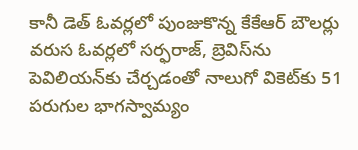కానీ డెత్‌ ఓవర్లలో పుంజుకొన్న కేకేఆర్‌ బౌలర్లు వరుస ఓవర్లలో సర్ఫరాజ్‌, బ్రెవిస్‌ను పెవిలియన్‌కు చేర్చడంతో నాలుగో వికెట్‌కు 51 పరుగుల భాగస్వామ్యం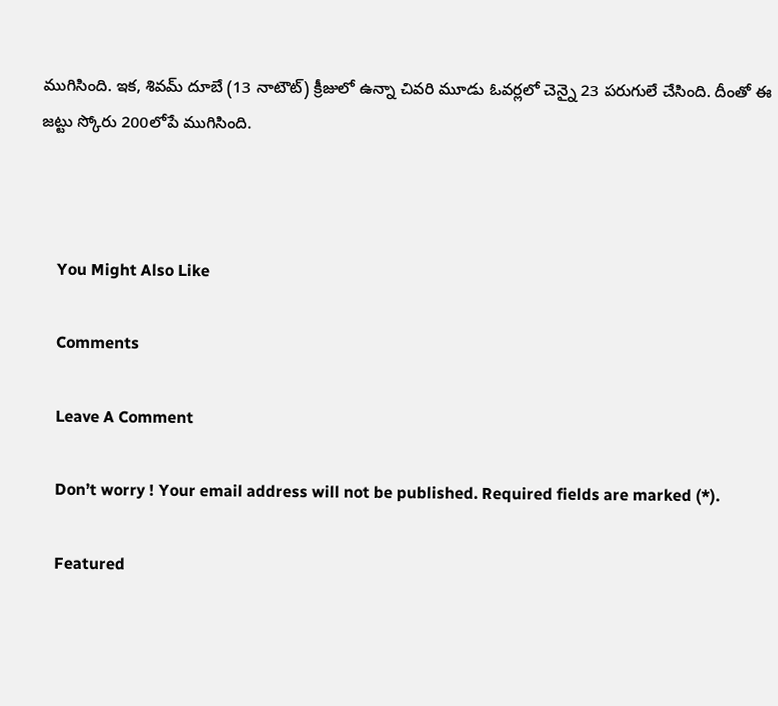ముగిసింది. ఇక, శివమ్‌ దూబే (13 నాటౌట్‌) క్రీజులో ఉన్నా చివరి మూడు ఓవర్లలో చెన్నై 23 పరుగులే చేసింది. దీంతో ఈ జట్టు స్కోరు 200లోపే ముగిసింది.



    You Might Also Like

    Comments

    Leave A Comment

    Don’t worry ! Your email address will not be published. Required fields are marked (*).

    Featured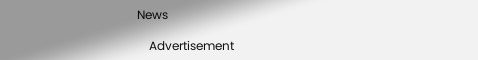News

    Advertisement